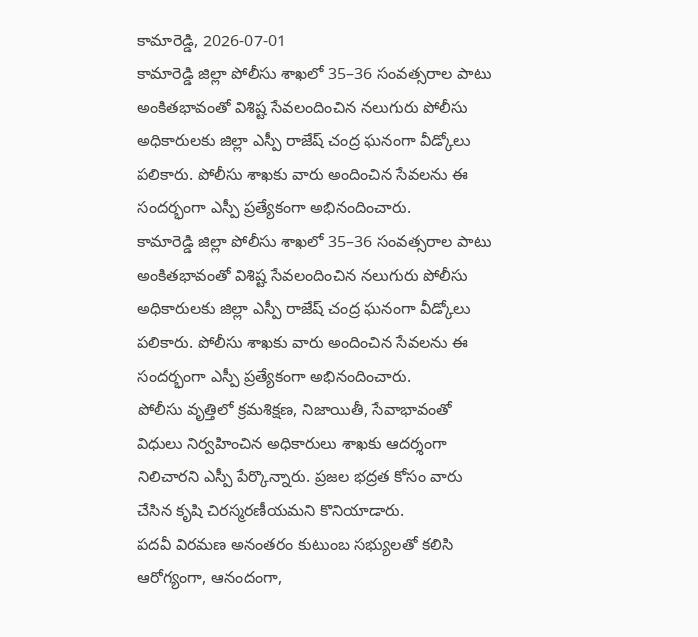కామారెడ్డి, 2026-07-01
కామారెడ్డి జిల్లా పోలీసు శాఖలో 35–36 సంవత్సరాల పాటు అంకితభావంతో విశిష్ట సేవలందించిన నలుగురు పోలీసు అధికారులకు జిల్లా ఎస్పీ రాజేష్ చంద్ర ఘనంగా వీడ్కోలు పలికారు. పోలీసు శాఖకు వారు అందించిన సేవలను ఈ సందర్భంగా ఎస్పీ ప్రత్యేకంగా అభినందించారు.
కామారెడ్డి జిల్లా పోలీసు శాఖలో 35–36 సంవత్సరాల పాటు అంకితభావంతో విశిష్ట సేవలందించిన నలుగురు పోలీసు అధికారులకు జిల్లా ఎస్పీ రాజేష్ చంద్ర ఘనంగా వీడ్కోలు పలికారు. పోలీసు శాఖకు వారు అందించిన సేవలను ఈ సందర్భంగా ఎస్పీ ప్రత్యేకంగా అభినందించారు.
పోలీసు వృత్తిలో క్రమశిక్షణ, నిజాయితీ, సేవాభావంతో విధులు నిర్వహించిన అధికారులు శాఖకు ఆదర్శంగా నిలిచారని ఎస్పీ పేర్కొన్నారు. ప్రజల భద్రత కోసం వారు చేసిన కృషి చిరస్మరణీయమని కొనియాడారు.
పదవీ విరమణ అనంతరం కుటుంబ సభ్యులతో కలిసి ఆరోగ్యంగా, ఆనందంగా,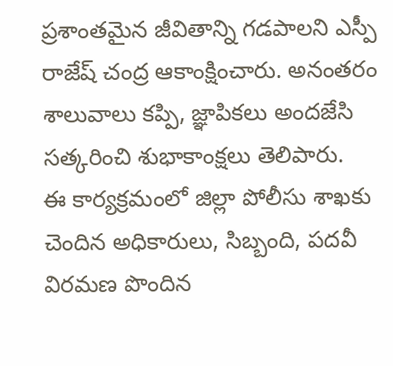ప్రశాంతమైన జీవితాన్ని గడపాలని ఎస్పీ రాజేష్ చంద్ర ఆకాంక్షించారు. అనంతరం శాలువాలు కప్పి, జ్ఞాపికలు అందజేసి సత్కరించి శుభాకాంక్షలు తెలిపారు.
ఈ కార్యక్రమంలో జిల్లా పోలీసు శాఖకు చెందిన అధికారులు, సిబ్బంది, పదవీ విరమణ పొందిన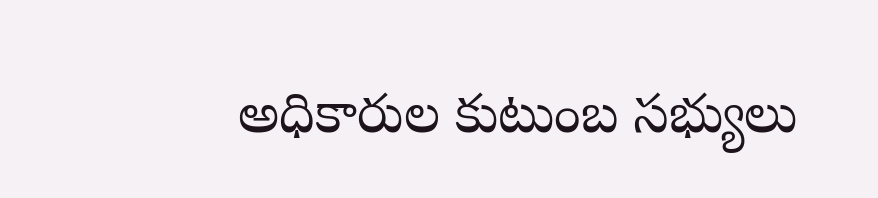అధికారుల కుటుంబ సభ్యులు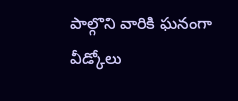పాల్గొని వారికి ఘనంగా వీడ్కోలు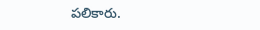పలికారు.